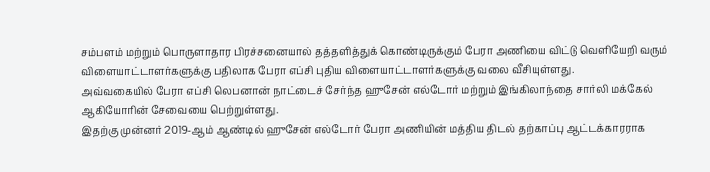சம்பளம் மற்றும் பொருளாதார பிரச்சனையால் தத்தளித்துக் கொண்டிருக்கும் பேரா அணியை விட்டு வெளியேறி வரும் விளையாட்டாளர்களுக்கு பதிலாக பேரா எப்சி புதிய விளையாட்டாளர்களுக்கு வலை வீசியுள்ளது.
அவ்வகையில் பேரா எப்சி லெபனான் நாட்டைச் சேர்ந்த ஹுசேன் எல்டோர் மற்றும் இங்கிலாந்தை சார்லி மக்கேல் ஆகியோரின் சேவையை பெற்றுள்ளது.
இதற்கு முன்னர் 2019-ஆம் ஆண்டில் ஹுசேன் எல்டோர் பேரா அணியின் மத்திய திடல் தற்காப்பு ஆட்டக்காரராக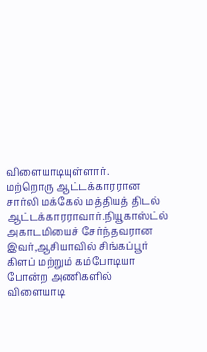விளையாடியுள்ளார்.
மற்றொரு ஆட்டக்காரரான சார்லி மக்கேல் மத்தியத் திடல் ஆட்டக்காரராவார்.நியூகாஸ்ட்ல் அகாடமியைச் சேர்ந்தவரான இவர்,ஆசியாவில் சிங்கப்பூர் கிளப் மற்றும் கம்போடியா போன்ற அணிகளில் விளையாடி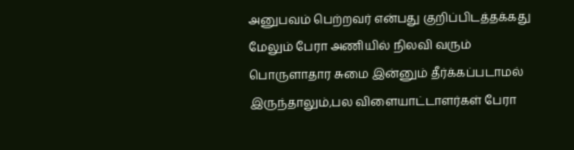அனுபவம் பெற்றவர் என்பது குறிப்பிடத்தக்கது
மேலும் பேரா அணியில் நிலவி வரும் பொருளாதார சுமை இன்னும் தீர்க்கப்படாமல் இருந்தாலும்,பல விளையாட்டாளர்கள் பேரா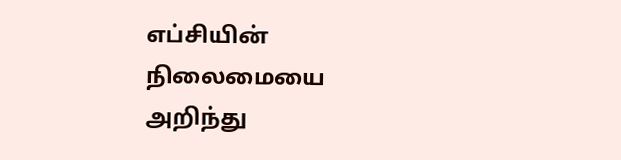எப்சியின் நிலைமையை அறிந்து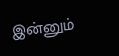இன்னும்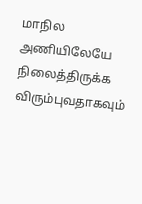மாநில அணியிலேயே நிலைத்திருக்க விரும்புவதாகவும்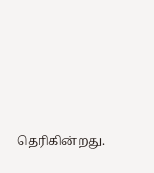தெரிகின்றது.